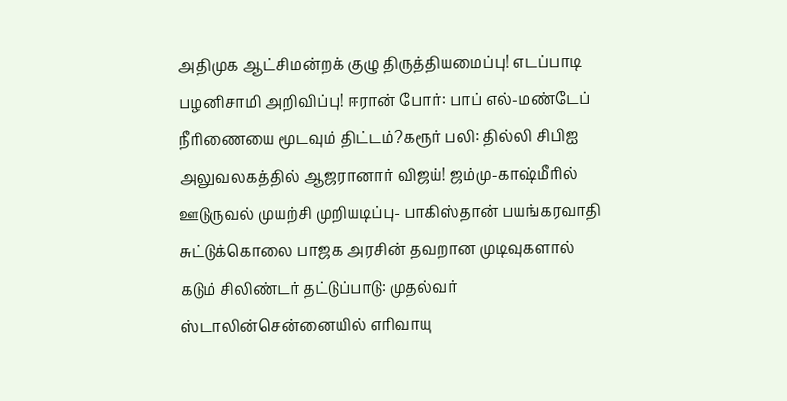அதிமுக ஆட்சிமன்றக் குழு திருத்தியமைப்பு! எடப்பாடி பழனிசாமி அறிவிப்பு! ஈரான் போர்: பாப் எல்-மண்டேப் நீரிணையை மூடவும் திட்டம்?கரூர் பலி: தில்லி சிபிஐ அலுவலகத்தில் ஆஜரானார் விஜய்! ஜம்மு-காஷ்மீரில் ஊடுருவல் முயற்சி முறியடிப்பு- பாகிஸ்தான் பயங்கரவாதி சுட்டுக்கொலை பாஜக அரசின் தவறான முடிவுகளால் கடும் சிலிண்டர் தட்டுப்பாடு: முதல்வர் ஸ்டாலின்சென்னையில் எரிவாயு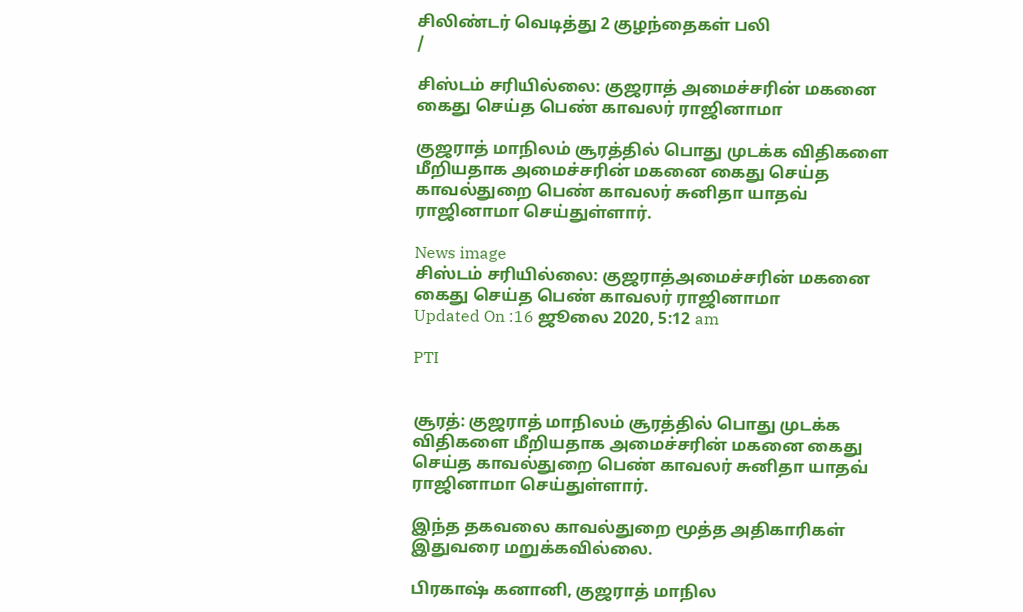சிலிண்டர் வெடித்து 2 குழந்தைகள் பலி
/

சிஸ்டம் சரியில்லை: குஜராத் அமைச்சரின் மகனை கைது செய்த பெண் காவலர் ராஜினாமா

குஜராத் மாநிலம் சூரத்தில் பொது முடக்க விதிகளை மீறியதாக அமைச்சரின் மகனை கைது செய்த காவல்துறை பெண் காவலர் சுனிதா யாதவ் ராஜினாமா செய்துள்ளார்.

News image
சிஸ்டம் சரியில்லை: குஜராத்அமைச்சரின் மகனை கைது செய்த பெண் காவலர் ராஜினாமா
Updated On :16 ஜூலை 2020, 5:12 am

PTI


சூரத்: குஜராத் மாநிலம் சூரத்தில் பொது முடக்க விதிகளை மீறியதாக அமைச்சரின் மகனை கைது செய்த காவல்துறை பெண் காவலர் சுனிதா யாதவ் ராஜினாமா செய்துள்ளார்.

இந்த தகவலை காவல்துறை மூத்த அதிகாரிகள் இதுவரை மறுக்கவில்லை.

பிரகாஷ் கனானி, குஜராத் மாநில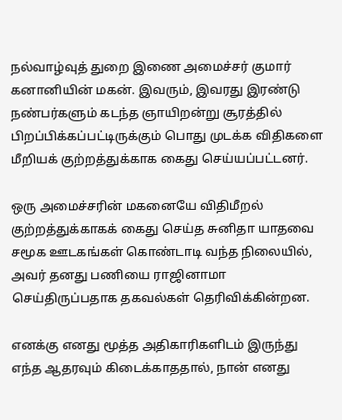நல்வாழ்வுத் துறை இணை அமைச்சர் குமார் கனானியின் மகன். இவரும், இவரது இரண்டு நண்பர்களும் கடந்த ஞாயிறன்று சூரத்தில் பிறப்பிக்கப்பட்டிருக்கும் பொது முடக்க விதிகளை மீறியக் குற்றத்துக்காக கைது செய்யப்பட்டனர்.

ஒரு அமைச்சரின் மகனையே விதிமீறல் குற்றத்துக்காகக் கைது செய்த சுனிதா யாதவை சமூக ஊடகங்கள் கொண்டாடி வந்த நிலையில், அவர் தனது பணியை ராஜினாமா செய்திருப்பதாக தகவல்கள் தெரிவிக்கின்றன.

எனக்கு எனது மூத்த அதிகாரிகளிடம் இருந்து எந்த ஆதரவும் கிடைக்காததால், நான் எனது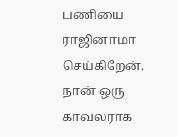பணியை ராஜினாமா செய்கிறேன். நான் ஒரு காவலராக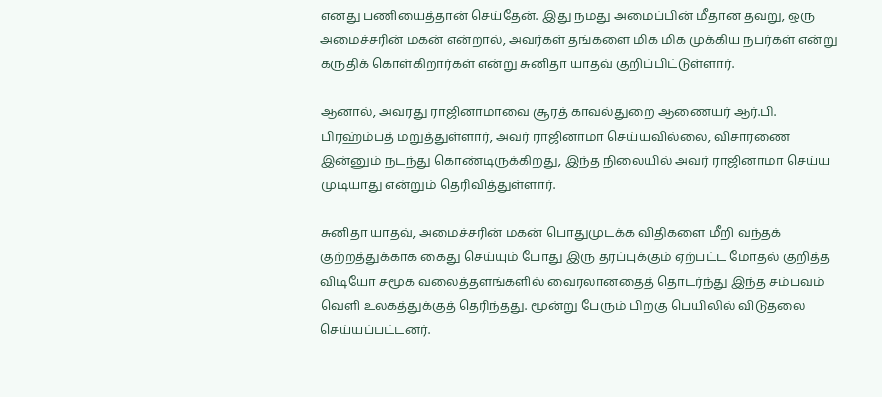எனது பணியைத்தான் செய்தேன். இது நமது அமைப்பின் மீதான தவறு, ஒரு அமைச்சரின் மகன் என்றால், அவர்கள் தங்களை மிக மிக முக்கிய நபர்கள் என்று கருதிக் கொள்கிறார்கள் என்று சுனிதா யாதவ் குறிப்பிட்டுள்ளார்.

ஆனால், அவரது ராஜினாமாவை சூரத் காவல்துறை ஆணையர் ஆர்.பி. பிரஹ்ம்பத் மறுத்துள்ளார், அவர் ராஜினாமா செய்யவில்லை, விசாரணை இன்னும் நடந்து கொண்டிருக்கிறது, இந்த நிலையில் அவர் ராஜினாமா செய்ய முடியாது என்றும் தெரிவித்துள்ளார்.

சுனிதா யாதவ், அமைச்சரின் மகன் பொதுமுடக்க விதிகளை மீறி வந்தக் குற்றத்துக்காக கைது செய்யும் போது இரு தரப்புக்கும் ஏற்பட்ட மோதல் குறித்த விடியோ சமூக வலைத்தளங்களில் வைரலானதைத் தொடர்ந்து இந்த சம்பவம் வெளி உலகத்துக்குத் தெரிந்தது. மூன்று பேரும் பிறகு பெயிலில் விடுதலை செய்யப்பட்டனர்.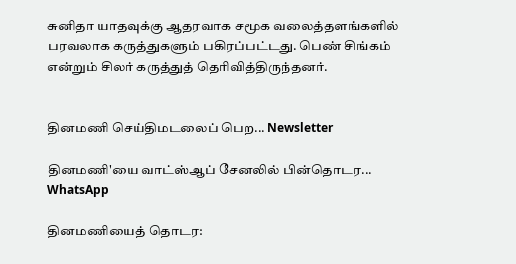சுனிதா யாதவுக்கு ஆதரவாக சமூக வலைத்தளங்களில் பரவலாக கருத்துகளும் பகிரப்பட்டது. பெண் சிங்கம் என்றும் சிலர் கருத்துத் தெரிவித்திருந்தனர்.


தினமணி செய்திமடலைப் பெற... Newsletter

தினமணி'யை வாட்ஸ்ஆப் சேனலில் பின்தொடர... WhatsApp

தினமணியைத் தொடர: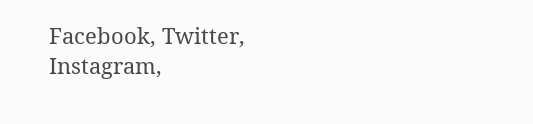Facebook, Twitter, Instagram,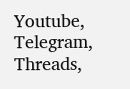Youtube, Telegram, Threads,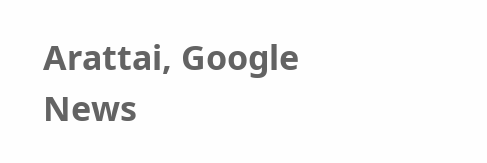Arattai, Google News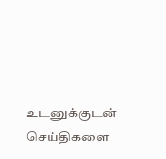உடனுக்குடன் செய்திகளை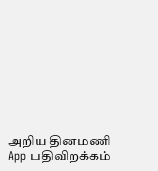அறிய தினமணி App பதிவிறக்கம்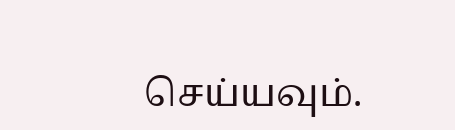செய்யவும்.